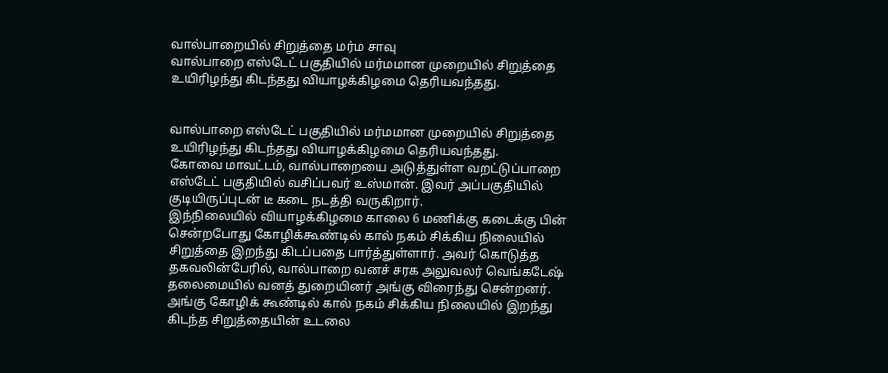வால்பாறையில் சிறுத்தை மர்ம சாவு
வால்பாறை எஸ்டேட் பகுதியில் மர்மமான முறையில் சிறுத்தை உயிரிழந்து கிடந்தது வியாழக்கிழமை தெரியவந்தது.


வால்பாறை எஸ்டேட் பகுதியில் மர்மமான முறையில் சிறுத்தை உயிரிழந்து கிடந்தது வியாழக்கிழமை தெரியவந்தது.
கோவை மாவட்டம், வால்பாறையை அடுத்துள்ள வறட்டுப்பாறை எஸ்டேட் பகுதியில் வசிப்பவர் உஸ்மான். இவர் அப்பகுதியில் குடியிருப்புடன் டீ கடை நடத்தி வருகிறார்.
இந்நிலையில் வியாழக்கிழமை காலை 6 மணிக்கு கடைக்கு பின் சென்றபோது கோழிக்கூண்டில் கால் நகம் சிக்கிய நிலையில் சிறுத்தை இறந்து கிடப்பதை பார்த்துள்ளார். அவர் கொடுத்த தகவலின்பேரில், வால்பாறை வனச் சரக அலுவலர் வெங்கடேஷ் தலைமையில் வனத் துறையினர் அங்கு விரைந்து சென்றனர். அங்கு கோழிக் கூண்டில் கால் நகம் சிக்கிய நிலையில் இறந்து கிடந்த சிறுத்தையின் உடலை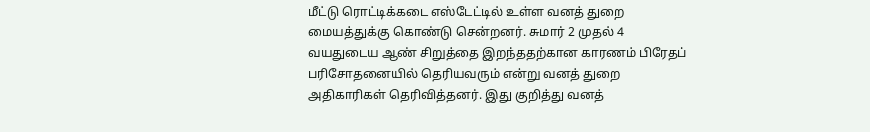மீட்டு ரொட்டிக்கடை எஸ்டேட்டில் உள்ள வனத் துறை மையத்துக்கு கொண்டு சென்றனர். சுமார் 2 முதல் 4 வயதுடைய ஆண் சிறுத்தை இறந்ததற்கான காரணம் பிரேதப் பரிசோதனையில் தெரியவரும் என்று வனத் துறை அதிகாரிகள் தெரிவித்தனர். இது குறித்து வனத்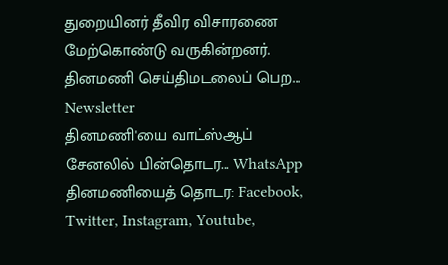துறையினர் தீவிர விசாரணை மேற்கொண்டு வருகின்றனர்.
தினமணி செய்திமடலைப் பெற... Newsletter
தினமணி'யை வாட்ஸ்ஆப் சேனலில் பின்தொடர... WhatsApp
தினமணியைத் தொடர: Facebook, Twitter, Instagram, Youtube,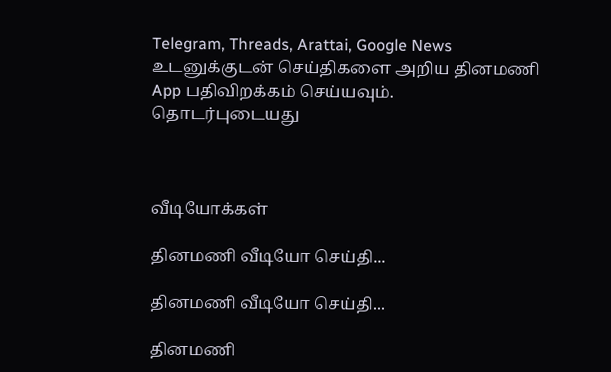Telegram, Threads, Arattai, Google News
உடனுக்குடன் செய்திகளை அறிய தினமணி App பதிவிறக்கம் செய்யவும்.
தொடர்புடையது



வீடியோக்கள்

தினமணி வீடியோ செய்தி...

தினமணி வீடியோ செய்தி...

தினமணி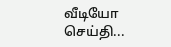வீடியோ செய்தி...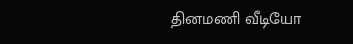தினமணி வீடியோ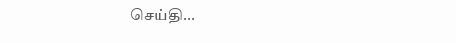செய்தி...